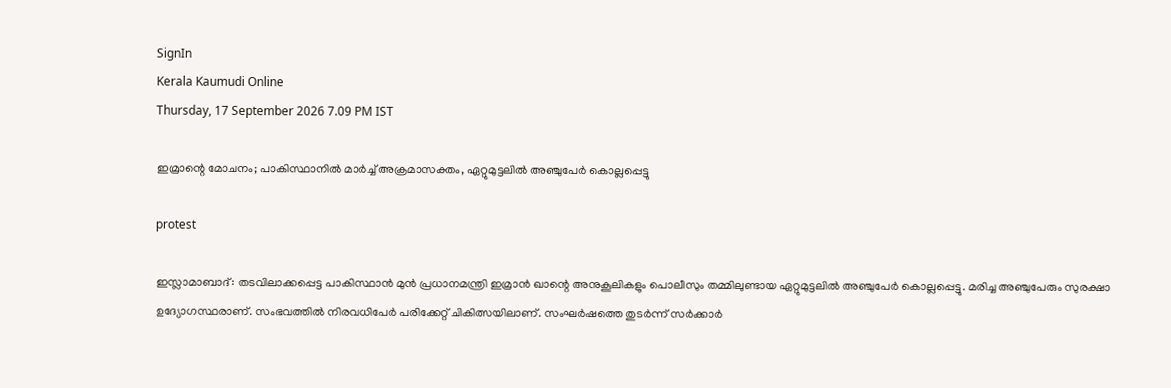SignIn
Kerala Kaumudi Online
Thursday, 17 September 2026 7.09 PM IST

ഇമ്രാന്റെ മോചനം; പാകിസ്ഥാനിൽ മാർച്ച് അക്രമാസക്തം, ഏറ്റുമുട്ടലിൽ അഞ്ചുപേർ കൊല്ലപ്പെട്ടു

protest

ഇസ്ലാമാബാദ്: തടവിലാക്കപ്പെട്ട പാകിസ്ഥാൻ മുൻ പ്രധാനമന്ത്രി ഇമ്രാൻ ഖാന്റെ അനുകൂലികളും പൊലീസും തമ്മിലുണ്ടായ ഏറ്റുമുട്ടലിൽ അഞ്ചുപേർ കൊല്ലപ്പെട്ടു. മരിച്ച അഞ്ചുപേരും സുരക്ഷാ ഉദ്യോഗസ്ഥരാണ്. സംഭവത്തിൽ നിരവധിപേർ പരിക്കേറ്റ് ചികിത്സയിലാണ്. സംഘർഷത്തെ തുടർന്ന് സർക്കാർ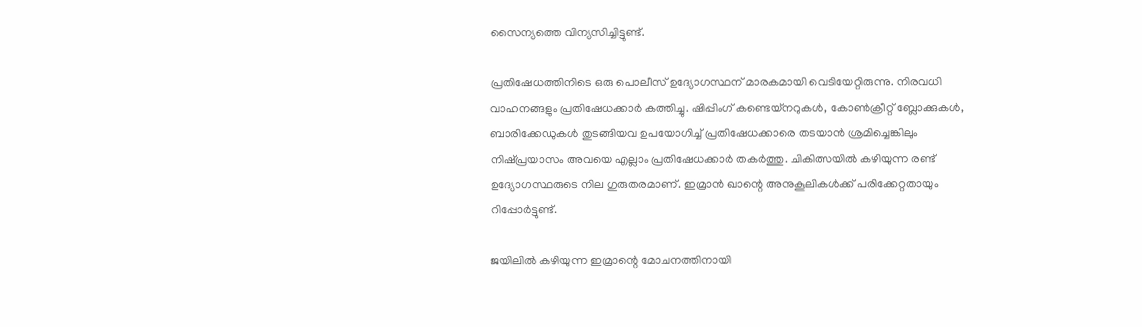സൈന്യത്തെ വിന്യസിച്ചിട്ടുണ്ട്.

പ്രതിഷേധത്തിനിടെ ഒരു പൊലീസ് ഉദ്യോഗസ്ഥന് മാരകമായി വെടിയേറ്റിരുന്നു. നിരവധി വാഹനങ്ങളും പ്രതിഷേധക്കാർ കത്തിച്ചു. ഷിപ്പിംഗ് കണ്ടെയ്‌നറുകൾ, കോൺക്രീറ്റ് ബ്ലോക്കുകൾ, ബാരിക്കേഡുകൾ തുടങ്ങിയവ ഉപയോഗിച്ച് പ്രതിഷേധക്കാരെ തടയാൻ ശ്രമിച്ചെങ്കിലും നിഷ്‌പ്രയാസം അവയെ എല്ലാം പ്രതിഷേധക്കാർ തകർത്തു. ചികിത്സയിൽ കഴിയുന്ന രണ്ട് ഉദ്യോഗസ്ഥരുടെ നില ഗുരുതരമാണ്. ഇമ്രാൻ ഖാന്റെ അനുകൂലികൾക്ക് പരിക്കേറ്റതായും റിപ്പോർട്ടുണ്ട്.

ജയിലിൽ കഴിയുന്ന ഇമ്രാന്റെ മോചനത്തിനായി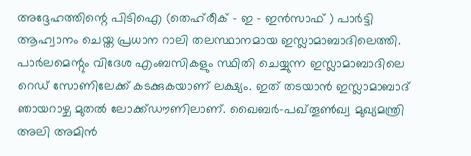അദ്ദേഹത്തിന്റെ പിടിഐ (തെഹ്‌രീക് - ഇ - ഇൻസാഫ് ) പാർട്ടി ആഹ്വാനം ചെയ്ത പ്രധാന റാലി തലസ്ഥാനമായ ഇസ്ലാമാബാദിലെത്തി. പാർലമെന്റും വിദേശ എംബസികളും സ്ഥിതി ചെയ്യുന്ന ഇസ്ലാമാബാദിലെ റെഡ് സോണിലേക്ക് കടക്കുകയാണ് ലക്ഷ്യം. ഇത് തടയാൻ ഇസ്ലാമാബാദ് ഞായറാഴ്ച മുതൽ ലോക്ക്‌ഡൗണിലാണ്. ഖൈബർ-പഖ്തൂൺഖ്വ മുഖ്യമന്ത്രി അലി അമിൻ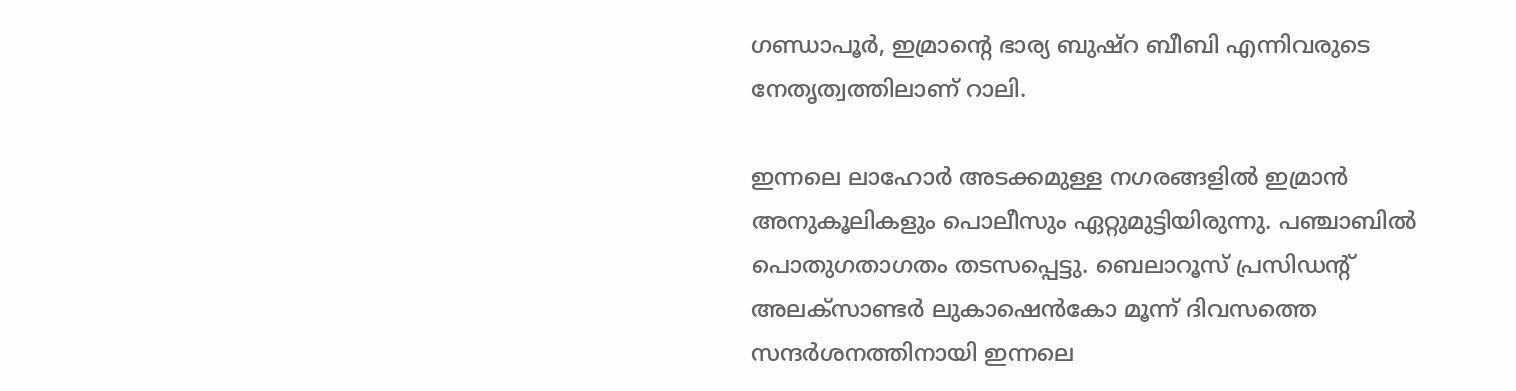ഗണ്ഡാപൂർ, ഇമ്രാന്റെ ഭാര്യ ബുഷ്‌റ ബീബി എന്നിവരുടെ നേതൃത്വത്തിലാണ് റാലി.

ഇന്നലെ ലാഹോർ അടക്കമുള്ള നഗരങ്ങളിൽ ഇമ്രാൻ അനുകൂലികളും പൊലീസും ഏറ്റുമുട്ടിയിരുന്നു. പഞ്ചാബിൽ പൊതുഗതാഗതം തടസപ്പെട്ടു. ബെലാറൂസ് പ്രസിഡന്റ് അലക്സാണ്ടർ ലുകാഷെൻകോ മൂന്ന് ദിവസത്തെ സന്ദർശനത്തിനായി ഇന്നലെ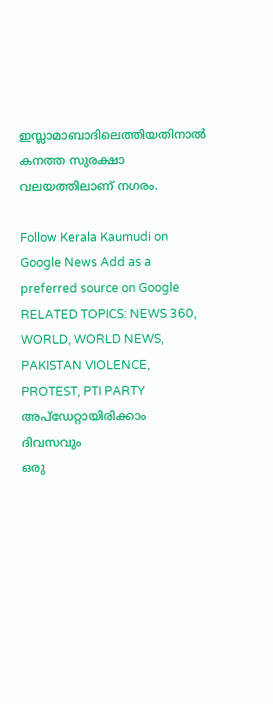ഇസ്ലാമാബാദിലെത്തിയതിനാൽ കനത്ത സുരക്ഷാ വലയത്തിലാണ് നഗരം.

Follow Kerala Kaumudi on Google News Add as a preferred source on Google
RELATED TOPICS: NEWS 360, WORLD, WORLD NEWS, PAKISTAN VIOLENCE, PROTEST, PTI PARTY
അപ്ഡേറ്റായിരിക്കാം ദിവസവും
ഒരു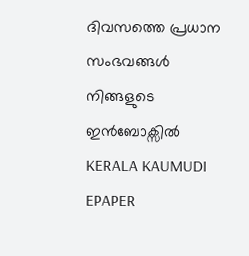ദിവസത്തെ പ്രധാന സംഭവങ്ങൾ നിങ്ങളുടെ ഇൻബോക്സിൽ
KERALA KAUMUDI EPAPER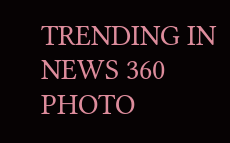TRENDING IN NEWS 360
PHOTO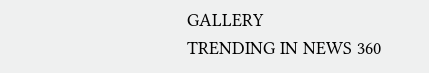GALLERY
TRENDING IN NEWS 360